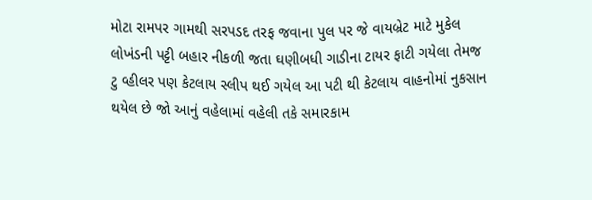મોટા રામપર ગામથી સરપડદ તરફ જવાના પુલ પર જે વાયબ્રેટ માટે મુકેલ લોખંડની પટ્ટી બહાર નીકળી જતા ઘણીબધી ગાડીના ટાયર ફાટી ગયેલા તેમજ ટુ વ્હીલર પણ કેટલાય સ્લીપ થઈ ગયેલ આ પટી થી કેટલાય વાહનોમાં નુકસાન થયેલ છે જો આનું વહેલામાં વહેલી તકે સમારકામ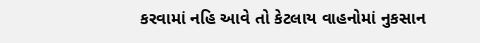કરવામાં નહિ આવે તો કેટલાય વાહનોમાં નુકસાન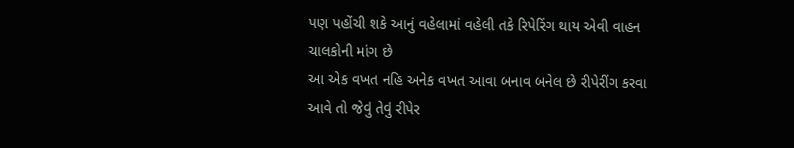પણ પહોંચી શકે આનું વહેલામાં વહેલી તકે રિપેરિંગ થાય એવી વાહન ચાલકોની માંગ છે
આ એક વખત નહિ અનેક વખત આવા બનાવ બનેલ છે રીપેરીંગ કરવા આવે તો જેવું તેવું રીપેર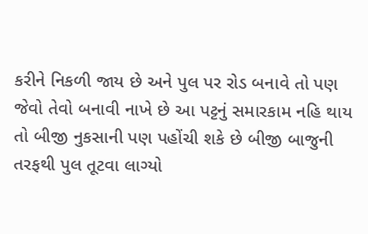કરીને નિકળી જાય છે અને પુલ પર રોડ બનાવે તો પણ જેવો તેવો બનાવી નાખે છે આ પટ્ટનું સમારકામ નહિ થાય તો બીજી નુકસાની પણ પહોંચી શકે છે બીજી બાજુની તરફથી પુલ તૂટવા લાગ્યો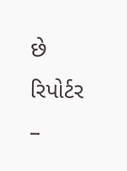છે
રિપોર્ટર –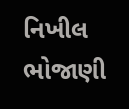નિખીલ ભોજાણી